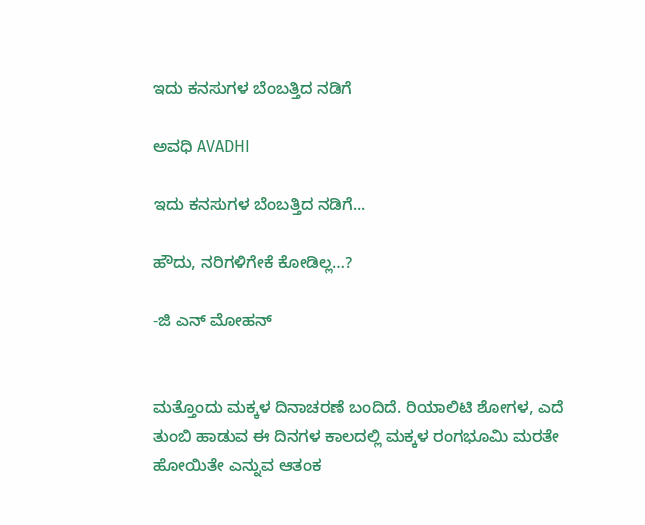ಇದು ಕನಸುಗಳ ಬೆಂಬತ್ತಿದ ನಡಿಗೆ‍

ಅವಧಿ AVADHI

ಇದು ಕನಸುಗಳ ಬೆಂಬತ್ತಿದ ನಡಿಗೆ...

ಹೌದು, ನರಿಗಳಿಗೇಕೆ ಕೋಡಿಲ್ಲ…?

-ಜಿ ಎನ್ ಮೋಹನ್


ಮತ್ತೊಂದು ಮಕ್ಕಳ ದಿನಾಚರಣೆ ಬಂದಿದೆ. ರಿಯಾಲಿಟಿ ಶೋಗಳ, ಎದೆ ತುಂಬಿ ಹಾಡುವ ಈ ದಿನಗಳ ಕಾಲದಲ್ಲಿ ಮಕ್ಕಳ ರಂಗಭೂಮಿ ಮರತೇ ಹೋಯಿತೇ ಎನ್ನುವ ಆತಂಕ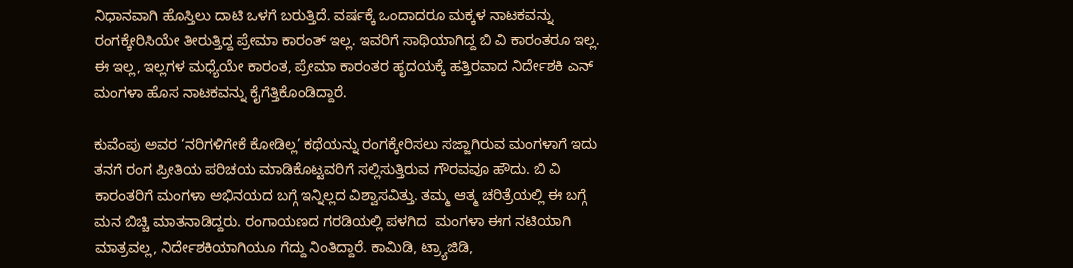ನಿಧಾನವಾಗಿ ಹೊಸ್ತಿಲು ದಾಟಿ ಒಳಗೆ ಬರುತ್ತಿದೆ. ವರ್ಷಕ್ಕೆ ಒಂದಾದರೂ ಮಕ್ಕಳ ನಾಟಕವನ್ನು ರಂಗಕ್ಕೇರಿಸಿಯೇ ತೀರುತ್ತಿದ್ದ ಪ್ರೇಮಾ ಕಾರಂತ್ ಇಲ್ಲ. ಇವರಿಗೆ ಸಾಥಿಯಾಗಿದ್ದ ಬಿ ವಿ ಕಾರಂತರೂ ಇಲ್ಲ. ಈ ಇಲ್ಲ, ಇಲ್ಲಗಳ ಮಧ್ಯೆಯೇ ಕಾರಂತ, ಪ್ರೇಮಾ ಕಾರಂತರ ಹೃದಯಕ್ಕೆ ಹತ್ತಿರವಾದ ನಿರ್ದೇಶಕಿ ಎನ್ ಮಂಗಳಾ ಹೊಸ ನಾಟಕವನ್ನು ಕೈಗೆತ್ತಿಕೊಂಡಿದ್ದಾರೆ.

ಕುವೆಂಪು ಅವರ ‘ನರಿಗಳಿಗೇಕೆ ಕೋಡಿಲ್ಲ’ ಕಥೆಯನ್ನು ರಂಗಕ್ಕೇರಿಸಲು ಸಜ್ಜಾಗಿರುವ ಮಂಗಳಾಗೆ ಇದು ತನಗೆ ರಂಗ ಪ್ರೀತಿಯ ಪರಿಚಯ ಮಾಡಿಕೊಟ್ಟವರಿಗೆ ಸಲ್ಲಿಸುತ್ತಿರುವ ಗೌರವವೂ ಹೌದು. ಬಿ ವಿ ಕಾರಂತರಿಗೆ ಮಂಗಳಾ ಅಭಿನಯದ ಬಗ್ಗೆ ಇನ್ನಿಲ್ಲದ ವಿಶ್ವಾಸವಿತ್ತು. ತಮ್ಮ ಆತ್ಮ ಚರಿತ್ರೆಯಲ್ಲಿ ಈ ಬಗ್ಗೆ ಮನ ಬಿಚ್ಚಿ ಮಾತನಾಡಿದ್ದರು. ರಂಗಾಯಣದ ಗರಡಿಯಲ್ಲಿ ಪಳಗಿದ  ಮಂಗಳಾ ಈಗ ನಟಿಯಾಗಿ ಮಾತ್ರವಲ್ಲ, ನಿರ್ದೇಶಕಿಯಾಗಿಯೂ ಗೆದ್ದು ನಿಂತಿದ್ದಾರೆ. ಕಾಮಿಡಿ, ಟ್ರ್ಯಾಜಿಡಿ,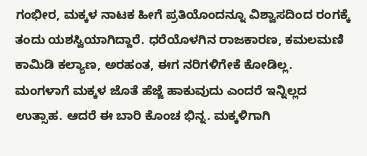ಗಂಭೀರ, ಮಕ್ಕಳ ನಾಟಕ ಹೀಗೆ ಪ್ರತಿಯೊಂದನ್ನೂ ವಿಶ್ವಾಸದಿಂದ ರಂಗಕ್ಕೆ ತಂದು ಯಶಸ್ವಿಯಾಗಿದ್ದಾರೆ. ಧರೆಯೊಳಗಿನ ರಾಜಕಾರಣ, ಕಮಲಮಣಿ ಕಾಮಿಡಿ ಕಲ್ಯಾಣ, ಅರಹಂತ, ಈಗ ನರಿಗಳಿಗೇಕೆ ಕೋಡಿಲ್ಲ.
ಮಂಗಳಾಗೆ ಮಕ್ಕಳ ಜೊತೆ ಹೆಜ್ಜೆ ಹಾಕುವುದು ಎಂದರೆ ಇನ್ನಿಲ್ಲದ ಉತ್ಸಾಹ. ಆದರೆ ಈ ಬಾರಿ ಕೊಂಚ ಭಿನ್ನ. ಮಕ್ಕಳಿಗಾಗಿ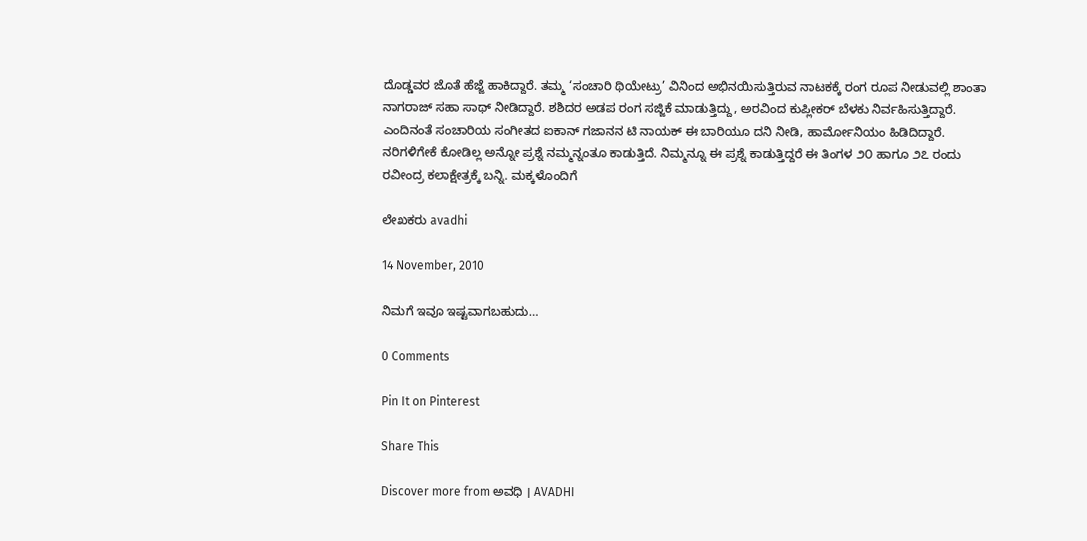ದೊಡ್ಡವರ ಜೊತೆ ಹೆಜ್ಜೆ ಹಾಕಿದ್ದಾರೆ. ತಮ್ಮ ‘ಸಂಚಾರಿ ಥಿಯೇಟ್ರು’ ವಿನಿಂದ ಅಭಿನಯಿಸುತ್ತಿರುವ ನಾಟಕಕ್ಕೆ ರಂಗ ರೂಪ ನೀಡುವಲ್ಲಿ ಶಾಂತಾ ನಾಗರಾಜ್ ಸಹಾ ಸಾಥ್ ನೀಡಿದ್ದಾರೆ. ಶಶಿದರ ಅಡಪ ರಂಗ ಸಜ್ಜಿಕೆ ಮಾಡುತ್ತಿದ್ದು, ಅರವಿಂದ ಕುಪ್ಲೀಕರ್ ಬೆಳಕು ನಿರ್ವಹಿಸುತ್ತಿದ್ದಾರೆ. ಎಂದಿನಂತೆ ಸಂಚಾರಿಯ ಸಂಗೀತದ ಐಕಾನ್ ಗಜಾನನ ಟಿ ನಾಯಕ್ ಈ ಬಾರಿಯೂ ದನಿ ನೀಡಿ, ಹಾರ್ಮೋನಿಯಂ ಹಿಡಿದಿದ್ದಾರೆ.
ನರಿಗಳಿಗೇಕೆ ಕೋಡಿಲ್ಲ ಅನ್ನೋ ಪ್ರಶ್ನೆ ನಮ್ಮನ್ನಂತೂ ಕಾಡುತ್ತಿದೆ. ನಿಮ್ಮನ್ನೂ ಈ ಪ್ರಶ್ನೆ ಕಾಡುತ್ತಿದ್ದರೆ ಈ ತಿಂಗಳ ೨೦ ಹಾಗೂ ೨೭ ರಂದು ರವೀಂದ್ರ ಕಲಾಕ್ಷೇತ್ರಕ್ಕೆ ಬನ್ನಿ. ಮಕ್ಕಳೊಂದಿಗೆ

ಲೇಖಕರು avadhi

14 November, 2010

ನಿಮಗೆ ಇವೂ ಇಷ್ಟವಾಗಬಹುದು…

0 Comments

Pin It on Pinterest

Share This

Discover more from ಅವಧಿ । AVADHI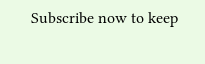Subscribe now to keep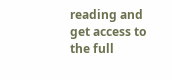reading and get access to the full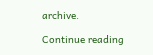archive.

Continue reading